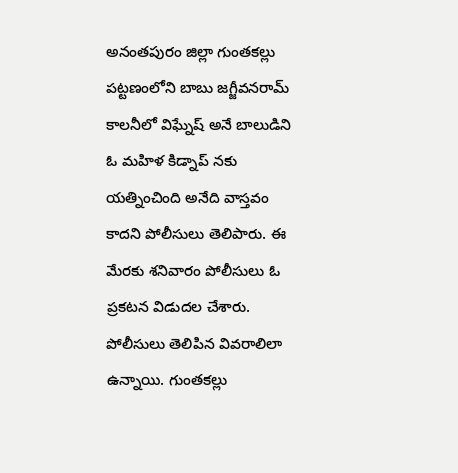అనంతపురం జిల్లా గుంతకల్లు పట్టణంలోని బాబు జగ్జీవనరామ్ కాలనీలో విఘ్నేష్ అనే బాలుడిని ఓ మహిళ కిడ్నాప్ నకు యత్నించింది అనేది వాస్తవం కాదని పోలీసులు తెలిపారు. ఈ మేరకు శనివారం పోలీసులు ఓ ప్రకటన విడుదల చేశారు. పోలీసులు తెలిపిన వివరాలిలా ఉన్నాయి. గుంతకల్లు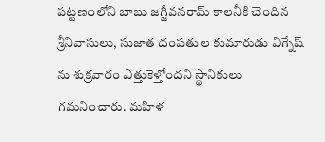పట్టణంలోని బాబు జగ్జీవనరామ్ కాలనీకి చెందిన శ్రీనివాసులు, సుజాత దంపతుల కుమారుడు విగ్నేష్ ను శుక్రవారం ఎత్తుకెళ్తోందని స్థానికులు గమనించారు. మహిళ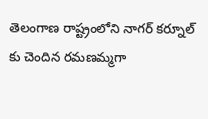తెలంగాణ రాష్ట్రంలోని నాగర్ కర్నూల్ కు చెందిన రమణమ్మగా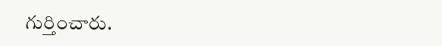గుర్తించారు.